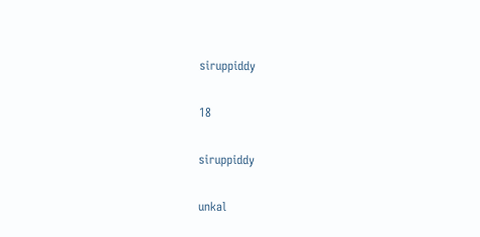siruppiddy

18

siruppiddy

unkal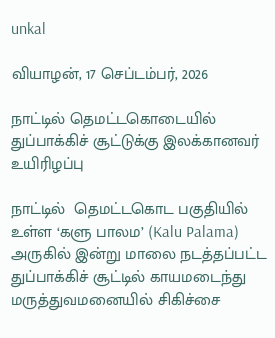unkal

வியாழன், 17 செப்டம்பர், 2026

நாட்டில் தெமட்டகொடையில் துப்பாக்கிச் சூட்டுக்கு இலக்கானவர் உயிரிழப்பு

நாட்டில்  தெமட்டகொட பகுதியில் உள்ள ‘களு பாலம’ (Kalu Palama) அருகில் இன்று மாலை நடத்தப்பட்ட துப்பாக்கிச் சூட்டில் காயமடைந்து மருத்துவமனையில் சிகிச்சை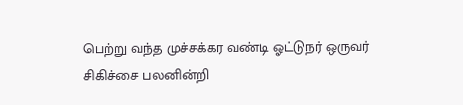பெற்று வந்த முச்சக்கர வண்டி ஓட்டுநர் ஒருவர் சிகிச்சை பலனின்றி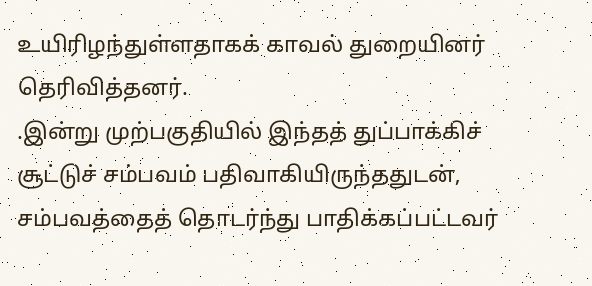உயிரிழந்துள்ளதாகக் காவல் துறையினர்
தெரிவித்தனர்.
.இன்று முற்பகுதியில் இந்தத் துப்பாக்கிச் சூட்டுச் சம்பவம் பதிவாகியிருந்ததுடன், சம்பவத்தைத் தொடர்ந்து பாதிக்கப்பட்டவர்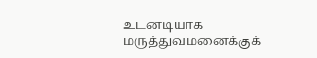உடனடியாக மருத்துவமனைக்குக்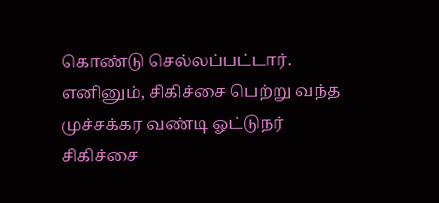கொண்டு செல்லப்பட்டார்.
எனினும், சிகிச்சை பெற்று வந்த முச்சக்கர வண்டி ஓட்டுநர் சிகிச்சை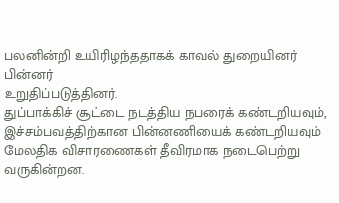பலனின்றி உயிரிழந்ததாகக் காவல் துறையினர் பின்னர்
உறுதிப்படுத்தினர்.
துப்பாக்கிச் சூட்டை நடத்திய நபரைக் கண்டறியவும், இச்சம்பவத்திற்கான பின்னணியைக் கண்டறியவும் மேலதிக விசாரணைகள் தீவிரமாக நடைபெற்று வருகின்றன.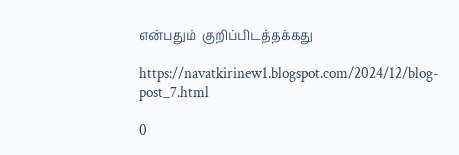என்பதும்  குறிப்பிடத்தக்கது

https://navatkirinew1.blogspot.com/2024/12/blog-post_7.html

0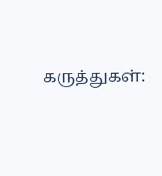கருத்துகள்: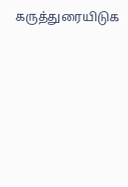கருத்துரையிடுக